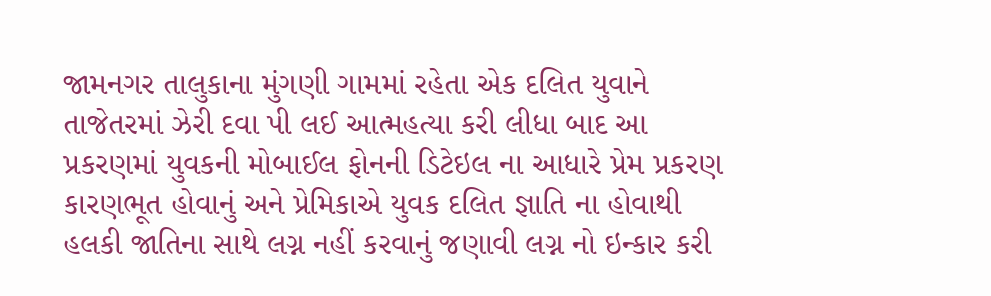જામનગર તાલુકાના મુંગણી ગામમાં રહેતા એક દલિત યુવાને તાજેતરમાં ઝેરી દવા પી લઈ આત્મહત્યા કરી લીધા બાદ આ પ્રકરણમાં યુવકની મોબાઈલ ફોનની ડિટેઇલ ના આધારે પ્રેમ પ્રકરણ કારણભૂત હોવાનું અને પ્રેમિકાએ યુવક દલિત જ્ઞાતિ ના હોવાથી હલકી જાતિના સાથે લગ્ન નહીં કરવાનું જણાવી લગ્ન નો ઇન્કાર કરી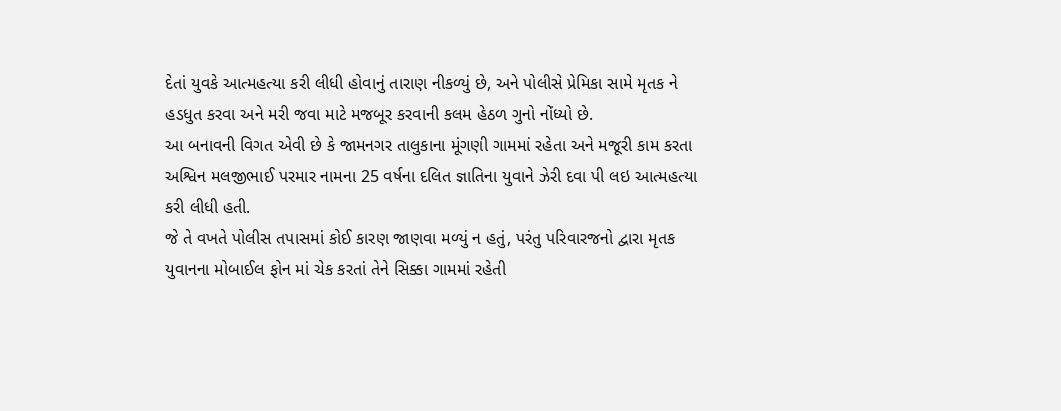દેતાં યુવકે આત્મહત્યા કરી લીધી હોવાનું તારાણ નીકળ્યું છે, અને પોલીસે પ્રેમિકા સામે મૃતક ને હડધુત કરવા અને મરી જવા માટે મજબૂર કરવાની કલમ હેઠળ ગુનો નોંધ્યો છે.
આ બનાવની વિગત એવી છે કે જામનગર તાલુકાના મૂંગણી ગામમાં રહેતા અને મજૂરી કામ કરતા અશ્વિન મલજીભાઈ પરમાર નામના 25 વર્ષના દલિત જ્ઞાતિના યુવાને ઝેરી દવા પી લઇ આત્મહત્યા કરી લીધી હતી.
જે તે વખતે પોલીસ તપાસમાં કોઈ કારણ જાણવા મળ્યું ન હતું, પરંતુ પરિવારજનો દ્વારા મૃતક યુવાનના મોબાઈલ ફોન માં ચેક કરતાં તેને સિક્કા ગામમાં રહેતી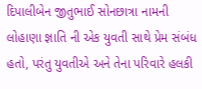દિપાલીબેન જીતુભાઈ સોનછાત્રા નામની લોહાણા જ્ઞાતિ ની એક યુવતી સાથે પ્રેમ સંબંધ હતો, પરંતુ યુવતીએ અને તેના પરિવારે હલકી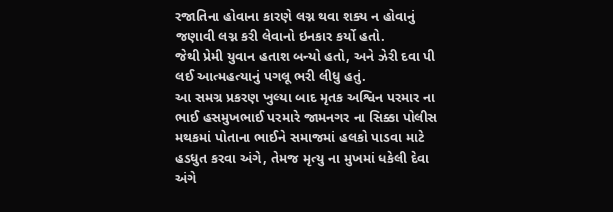રજાતિના હોવાના કારણે લગ્ન થવા શક્ય ન હોવાનું જણાવી લગ્ન કરી લેવાનો ઇનકાર કર્યો હતો.
જેથી પ્રેમી યુવાન હતાશ બન્યો હતો, અને ઝેરી દવા પી લઈ આત્મહત્યાનું પગલૂ ભરી લીધુ હતું.
આ સમગ્ર પ્રકરણ ખુલ્યા બાદ મૃતક અશ્વિન પરમાર ના ભાઈ હસમુખભાઈ પરમારે જામનગર ના સિક્કા પોલીસ મથકમાં પોતાના ભાઈને સમાજમાં હલકો પાડવા માટે હડધુત કરવા અંગે, તેમજ મૃત્યુ ના મુખમાં ધકેલી દેવા અંગે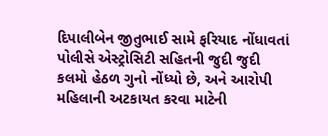દિપાલીબેન જીતુભાઈ સામે ફરિયાદ નોંધાવતાં પોલીસે એસ્ટ્રોસિટી સહિતની જુદી જુદી કલમો હેઠળ ગુનો નોંધ્યો છે, અને આરોપી મહિલાની અટકાયત કરવા માટેની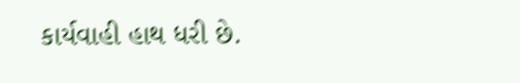કાર્યવાહી હાથ ધરી છે.